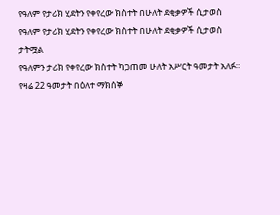የዓለም የታሪክ ሂደትን የቀየረው ክስተት በሁለት ደቂቃዎች ሲታወስ
የዓለም የታሪክ ሂደትን የቀየረው ክስተት በሁለት ደቂቃዎች ሲታወስ
ታትሟል
የዓለምን ታሪክ የቀየረው ክስተት ካጋጠመ ሁለት አሥርት ዓመታት አለፉ።
የዛሬ 22 ዓመታት በዕለተ ማክሰኞ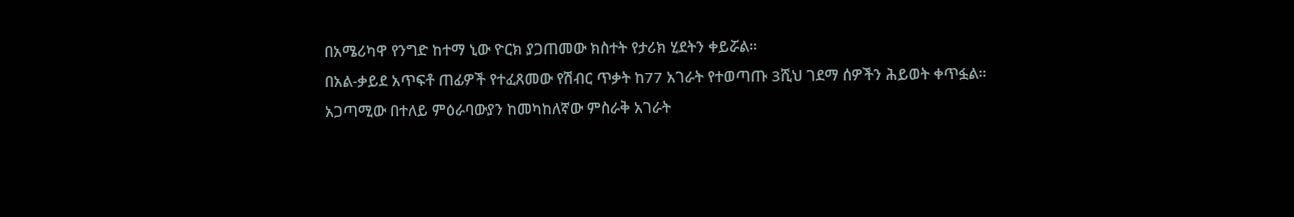በአሜሪካዋ የንግድ ከተማ ኒው ዮርክ ያጋጠመው ክስተት የታሪክ ሂደትን ቀይሯል።
በአል-ቃይደ አጥፍቶ ጠፊዎች የተፈጸመው የሽብር ጥቃት ከ77 አገራት የተወጣጡ 3ሺህ ገደማ ሰዎችን ሕይወት ቀጥፏል።
አጋጣሚው በተለይ ምዕራባውያን ከመካከለኛው ምስራቅ አገራት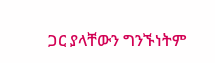ጋር ያላቸውን ግንኙነትም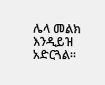ሌላ መልክ እንዲይዝ አድርጓል።